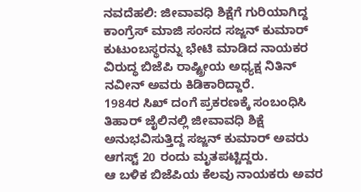ನವದೆಹಲಿ: ಜೀವಾವಧಿ ಶಿಕ್ಷೆಗೆ ಗುರಿಯಾಗಿದ್ದ ಕಾಂಗ್ರೆಸ್ ಮಾಜಿ ಸಂಸದ ಸಜ್ಜನ್ ಕುಮಾರ್ ಕುಟುಂಬಸ್ಥರನ್ನು ಭೇಟಿ ಮಾಡಿದ ನಾಯಕರ ವಿರುದ್ಧ ಬಿಜೆಪಿ ರಾಷ್ಟ್ರೀಯ ಅಧ್ಯಕ್ಷ ನಿತಿನ್ ನವೀನ್ ಅವರು ಕಿಡಿಕಾರಿದ್ದಾರೆ.
1984ರ ಸಿಖ್ ದಂಗೆ ಪ್ರಕರಣಕ್ಕೆ ಸಂಬಂಧಿಸಿ ತಿಹಾರ್ ಜೈಲಿನಲ್ಲಿ ಜೀವಾವಧಿ ಶಿಕ್ಷೆ ಅನುಭವಿಸುತ್ತಿದ್ದ ಸಜ್ಜನ್ ಕುಮಾರ್ ಅವರು ಆಗಸ್ಟ್ 20 ರಂದು ಮೃತಪಟ್ಟಿದ್ದರು.
ಆ ಬಳಿಕ ಬಿಜೆಪಿಯ ಕೆಲವು ನಾಯಕರು ಅವರ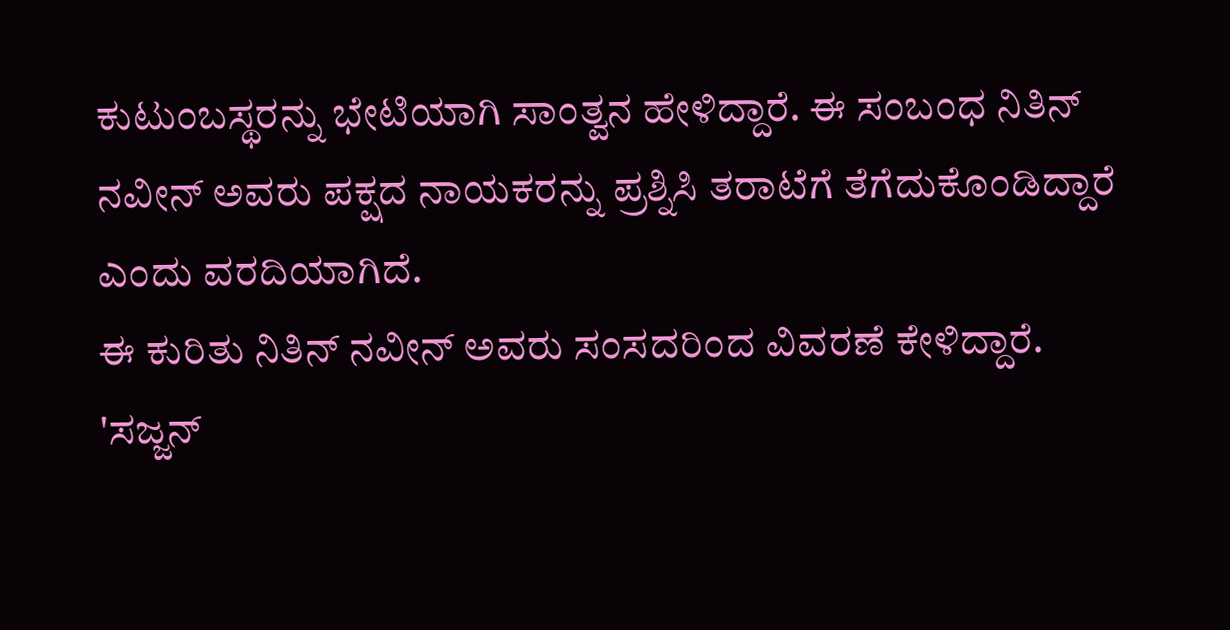ಕುಟುಂಬಸ್ಥರನ್ನು ಭೇಟಿಯಾಗಿ ಸಾಂತ್ವನ ಹೇಳಿದ್ದಾರೆ. ಈ ಸಂಬಂಧ ನಿತಿನ್ ನವೀನ್ ಅವರು ಪಕ್ಷದ ನಾಯಕರನ್ನು ಪ್ರಶ್ನಿಸಿ ತರಾಟೆಗೆ ತೆಗೆದುಕೊಂಡಿದ್ದಾರೆ ಎಂದು ವರದಿಯಾಗಿದೆ.
ಈ ಕುರಿತು ನಿತಿನ್ ನವೀನ್ ಅವರು ಸಂಸದರಿಂದ ವಿವರಣೆ ಕೇಳಿದ್ದಾರೆ.
'ಸಜ್ಜನ್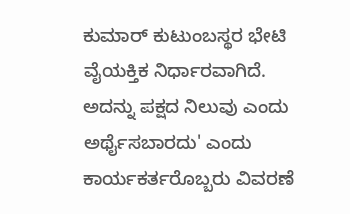ಕುಮಾರ್ ಕುಟುಂಬಸ್ಥರ ಭೇಟಿ ವೈಯಕ್ತಿಕ ನಿರ್ಧಾರವಾಗಿದೆ. ಅದನ್ನು ಪಕ್ಷದ ನಿಲುವು ಎಂದು ಅರ್ಥೈಸಬಾರದು' ಎಂದು ಕಾರ್ಯಕರ್ತರೊಬ್ಬರು ವಿವರಣೆ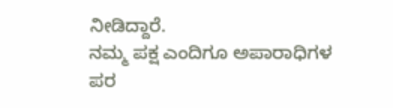ನೀಡಿದ್ದಾರೆ.
ನಮ್ಮ ಪಕ್ಷ ಎಂದಿಗೂ ಅಪಾರಾಧಿಗಳ ಪರ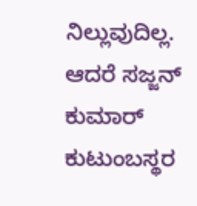ನಿಲ್ಲುವುದಿಲ್ಲ. ಆದರೆ ಸಜ್ಜನ್ ಕುಮಾರ್ ಕುಟುಂಬಸ್ಥರ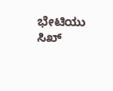ಭೇಟಿಯು ಸಿಖ್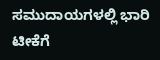ಸಮುದಾಯಗಳಲ್ಲಿ ಭಾರಿ ಟೀಕೆಗೆ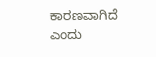ಕಾರಣವಾಗಿದೆ ಎಂದು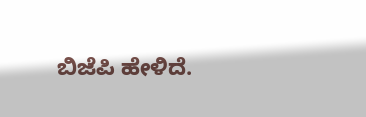ಬಿಜೆಪಿ ಹೇಳಿದೆ.